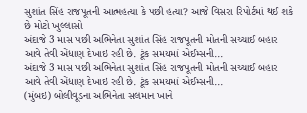સુશાંત સિંહ રાજપૂતની આત્મહત્યા કે પછી હત્યા? આજે વિસરા રિપોર્ટમાં થઈ શકે છે મોટો ખુલ્લાસો
અંદાજે 3 માસ પછી અભિનેતા સુશાંત સિંહ રાજપૂતની મોતની સચ્ચાઈ બહાર આવે તેવી એંધાણ દેખાઇ રહી છે. ટૂંક સમયમાં એઈમ્સની...
અંદાજે 3 માસ પછી અભિનેતા સુશાંત સિંહ રાજપૂતની મોતની સચ્ચાઈ બહાર આવે તેવી એંધાણ દેખાઇ રહી છે. ટૂંક સમયમાં એઈમ્સની...
(મુંબઇ) બોલીવૂડના અભિનેતા સલમાન ખાને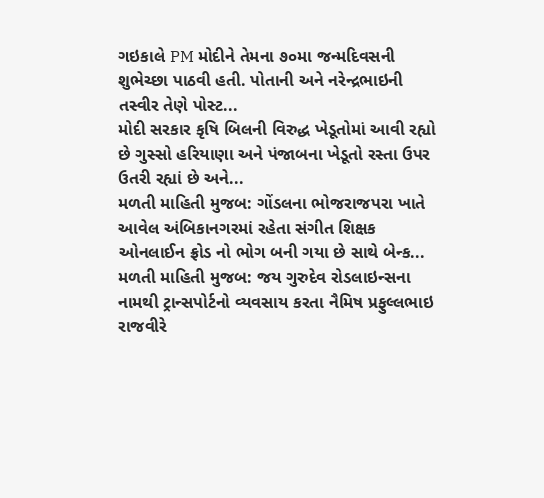ગઇકાલે PM મોદીને તેમના ૭૦મા જન્મદિવસની શુભેચ્છા પાઠવી હતી. પોતાની અને નરેન્દ્રભાઇની તસ્વીર તેણે પોસ્ટ...
મોદી સરકાર કૃષિ બિલની વિરુદ્ધ ખેડૂતોમાં આવી રહ્યો છે ગુસ્સો હરિયાણા અને પંજાબના ખેડૂતો રસ્તા ઉપર ઉતરી રહ્યાં છે અને...
મળતી માહિતી મુજબ: ગોંડલના ભોજરાજપરા ખાતે આવેલ અંબિકાનગરમાં રહેતા સંગીત શિક્ષક ઓનલાઈન ફ્રોડ નો ભોગ બની ગયા છે સાથે બેન્ક...
મળતી માહિતી મુજબ: જય ગુરુદેવ રોડલાઇન્સના નામથી ટ્રાન્સપોર્ટનો વ્યવસાય કરતા નૈમિષ પ્રફુલ્લભાઇ રાજવીરે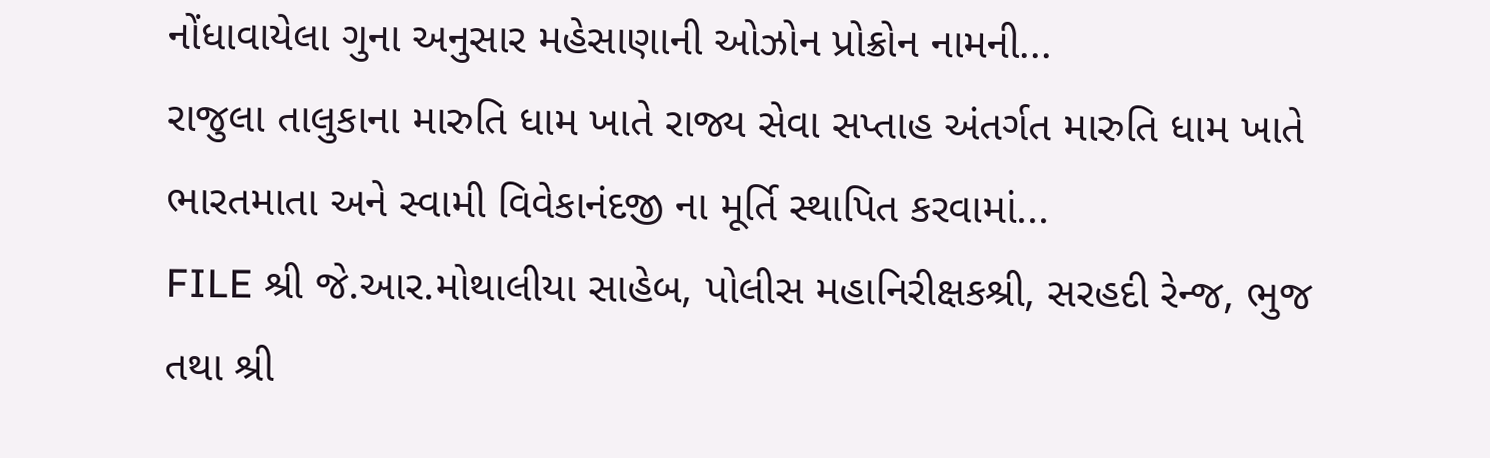નોંધાવાયેલા ગુના અનુસાર મહેસાણાની ઓઝોન પ્રોક્રોન નામની...
રાજુલા તાલુકાના મારુતિ ધામ ખાતે રાજ્ય સેવા સપ્તાહ અંતર્ગત મારુતિ ધામ ખાતે ભારતમાતા અને સ્વામી વિવેકાનંદજી ના મૂર્તિ સ્થાપિત કરવામાં...
FILE શ્રી જે.આર.મોથાલીયા સાહેબ, પોલીસ મહાનિરીક્ષકશ્રી, સરહદી રેન્જ, ભુજ તથા શ્રી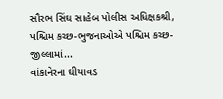સૌરભ સિંઘ સાહેબ પોલીસ અધિક્ષકશ્રી, પશ્ચિમ કચ્છ-ભુજનાઓએ પશ્ચિમ કચ્છ-જીલ્લામાં...
વાંકાનેરના ઘીયાવડ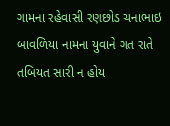ગામના રહેવાસી રણછોડ ચનાભાઇ બાવળિયા નામના યુવાને ગત રાતે તબિયત સારી ન હોય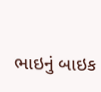ભાઇનું બાઇક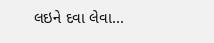લઇને દવા લેવા...